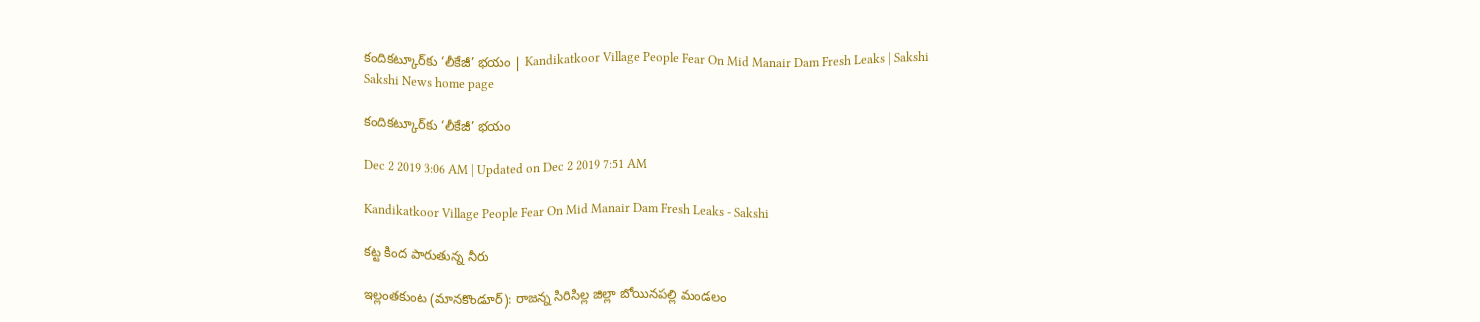కందికట్కూర్‌కు ‘లీకేజీ’ భయం | Kandikatkoor Village People Fear On Mid Manair Dam Fresh Leaks | Sakshi
Sakshi News home page

కందికట్కూర్‌కు ‘లీకేజీ’ భయం

Dec 2 2019 3:06 AM | Updated on Dec 2 2019 7:51 AM

Kandikatkoor Village People Fear On Mid Manair Dam Fresh Leaks - Sakshi

కట్ట కింద పారుతున్న నీరు

ఇల్లంతకుంట (మానకొండూర్‌): రాజన్న సిరిసిల్ల జిల్లా బోయినపల్లి మండలం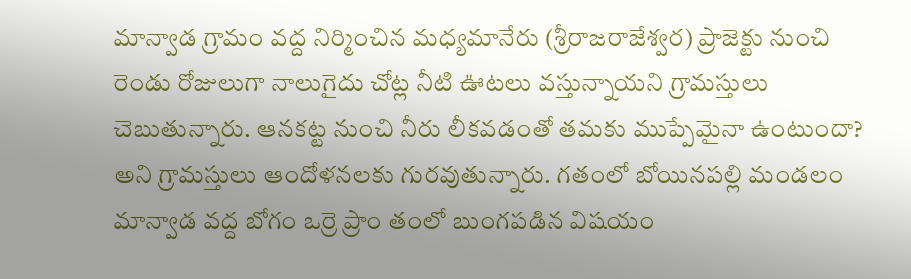మాన్వాడ గ్రామం వద్ద నిర్మించిన మధ్యమానేరు (శ్రీరాజరాజేశ్వర) ప్రాజెక్టు నుంచి రెండు రోజులుగా నాలుగైదు చోట్ల నీటి ఊటలు వస్తున్నాయని గ్రామస్తులు చెబుతున్నారు. ఆనకట్ట నుంచి నీరు లీకవడంతో తమకు ముప్పేమైనా ఉంటుందా? అని గ్రామస్తులు ఆందోళనలకు గురవుతున్నారు. గతంలో బోయినపల్లి మండలం మాన్వాడ వద్ద బోగం ఒర్రె ప్రాం తంలో బుంగపడిన విషయం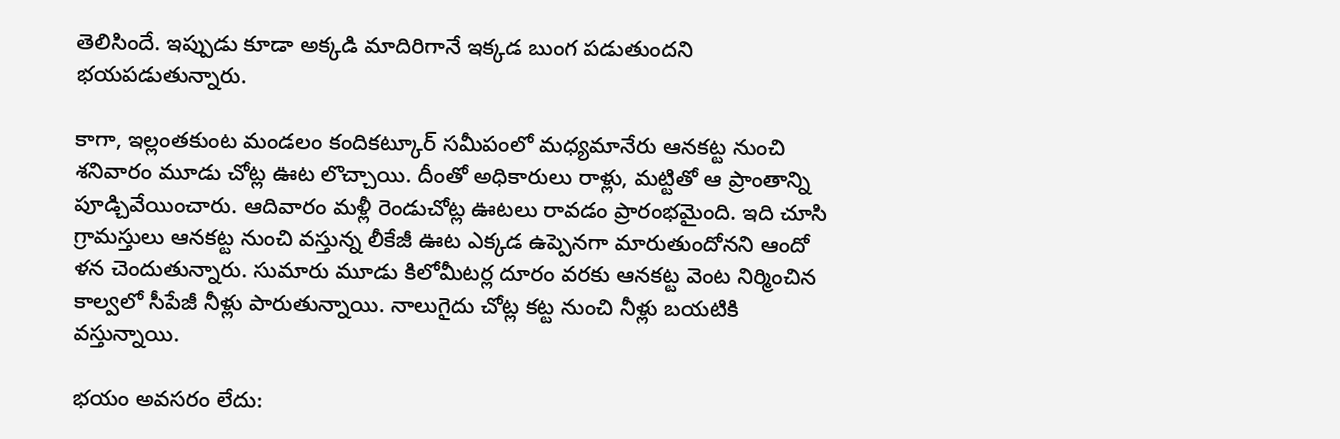తెలిసిందే. ఇప్పుడు కూడా అక్కడి మాదిరిగానే ఇక్కడ బుంగ పడుతుందని భయపడుతున్నారు.

కాగా, ఇల్లంతకుంట మండలం కందికట్కూర్‌ సమీపంలో మధ్యమానేరు ఆనకట్ట నుంచి శనివారం మూడు చోట్ల ఊట లొచ్చాయి. దీంతో అధికారులు రాళ్లు, మట్టితో ఆ ప్రాంతాన్ని పూడ్చివేయించారు. ఆదివారం మళ్లీ రెండుచోట్ల ఊటలు రావడం ప్రారంభమైంది. ఇది చూసి గ్రామస్తులు ఆనకట్ట నుంచి వస్తున్న లీకేజీ ఊట ఎక్కడ ఉప్పెనగా మారుతుందోనని ఆందో ళన చెందుతున్నారు. సుమారు మూడు కిలోమీటర్ల దూరం వరకు ఆనకట్ట వెంట నిర్మించిన కాల్వలో సీపేజీ నీళ్లు పారుతున్నాయి. నాలుగైదు చోట్ల కట్ట నుంచి నీళ్లు బయటికి వస్తున్నాయి.

భయం అవసరం లేదు: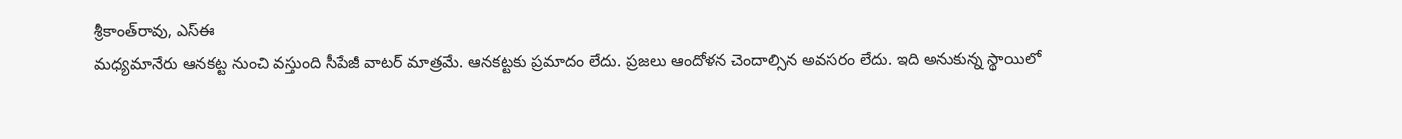శ్రీకాంత్‌రావు, ఎస్‌ఈ
మధ్యమానేరు ఆనకట్ట నుంచి వస్తుంది సీపేజీ వాటర్‌ మాత్రమే. ఆనకట్టకు ప్రమాదం లేదు. ప్రజలు ఆందోళన చెందాల్సిన అవసరం లేదు. ఇది అనుకున్న స్థాయిలో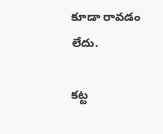కూడా రావడం లేదు.

కట్ట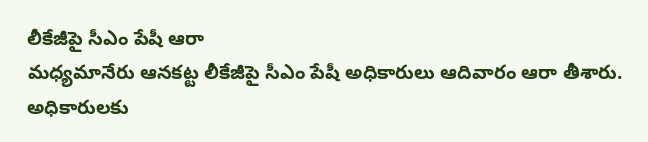లీకేజీపై సీఎం పేషీ ఆరా
మధ్యమానేరు ఆనకట్ట లీకేజీపై సీఎం పేషీ అధికారులు ఆదివారం ఆరా తీశారు. అధికారులకు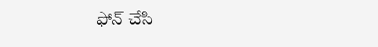ఫోన్‌ చేసి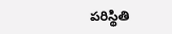పరిస్థితి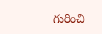గురించి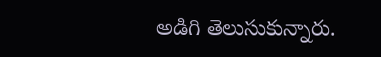అడిగి తెలుసుకున్నారు.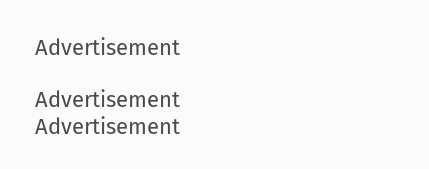Advertisement

Advertisement
Advertisement